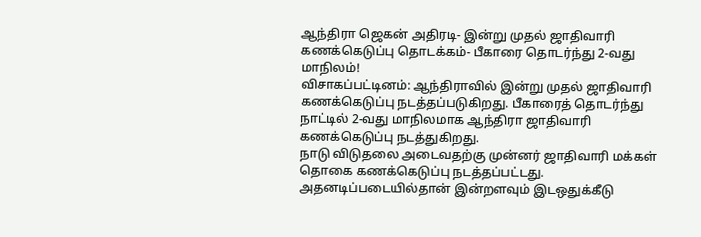ஆந்திரா ஜெகன் அதிரடி- இன்று முதல் ஜாதிவாரி கணக்கெடுப்பு தொடக்கம்- பீகாரை தொடர்ந்து 2-வது மாநிலம்!
விசாகப்பட்டினம்: ஆந்திராவில் இன்று முதல் ஜாதிவாரி கணக்கெடுப்பு நடத்தப்படுகிறது. பீகாரைத் தொடர்ந்து நாட்டில் 2-வது மாநிலமாக ஆந்திரா ஜாதிவாரி கணக்கெடுப்பு நடத்துகிறது.
நாடு விடுதலை அடைவதற்கு முன்னர் ஜாதிவாரி மக்கள் தொகை கணக்கெடுப்பு நடத்தப்பட்டது. அதனடிப்படையில்தான் இன்றளவும் இடஒதுக்கீடு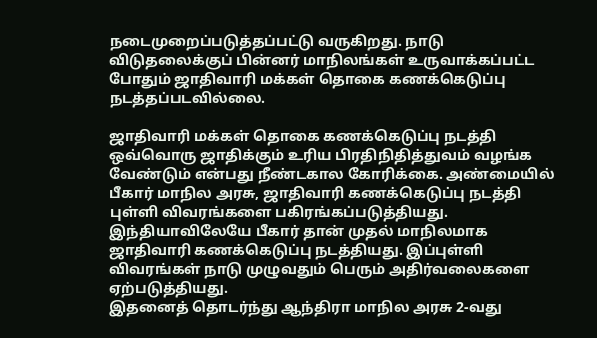நடைமுறைப்படுத்தப்பட்டு வருகிறது. நாடு விடுதலைக்குப் பின்னர் மாநிலங்கள் உருவாக்கப்பட்ட போதும் ஜாதிவாரி மக்கள் தொகை கணக்கெடுப்பு நடத்தப்படவில்லை.

ஜாதிவாரி மக்கள் தொகை கணக்கெடுப்பு நடத்தி ஒவ்வொரு ஜாதிக்கும் உரிய பிரதிநிதித்துவம் வழங்க வேண்டும் என்பது நீண்டகால கோரிக்கை. அண்மையில் பீகார் மாநில அரசு, ஜாதிவாரி கணக்கெடுப்பு நடத்தி புள்ளி விவரங்களை பகிரங்கப்படுத்தியது. இந்தியாவிலேயே பீகார் தான் முதல் மாநிலமாக ஜாதிவாரி கணக்கெடுப்பு நடத்தியது. இப்புள்ளி விவரங்கள் நாடு முழுவதும் பெரும் அதிர்வலைகளை ஏற்படுத்தியது.
இதனைத் தொடர்ந்து ஆந்திரா மாநில அரசு 2-வது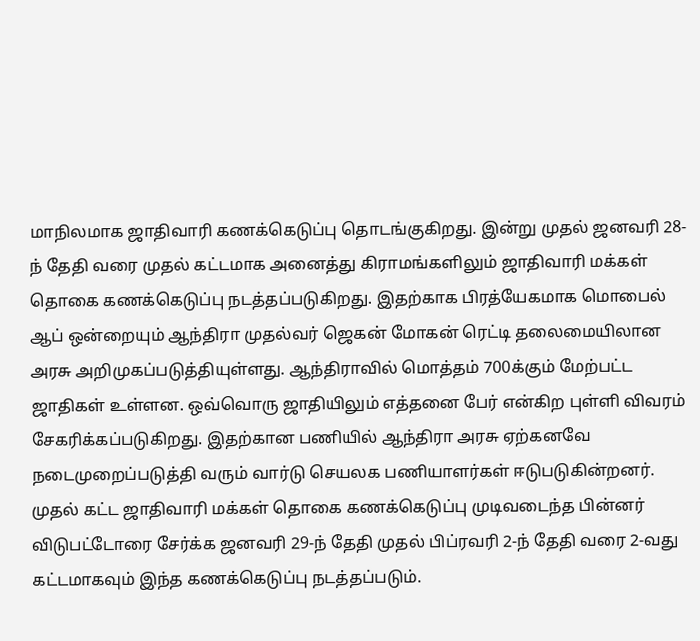மாநிலமாக ஜாதிவாரி கணக்கெடுப்பு தொடங்குகிறது. இன்று முதல் ஜனவரி 28-ந் தேதி வரை முதல் கட்டமாக அனைத்து கிராமங்களிலும் ஜாதிவாரி மக்கள் தொகை கணக்கெடுப்பு நடத்தப்படுகிறது. இதற்காக பிரத்யேகமாக மொபைல் ஆப் ஒன்றையும் ஆந்திரா முதல்வர் ஜெகன் மோகன் ரெட்டி தலைமையிலான அரசு அறிமுகப்படுத்தியுள்ளது. ஆந்திராவில் மொத்தம் 700க்கும் மேற்பட்ட ஜாதிகள் உள்ளன. ஒவ்வொரு ஜாதியிலும் எத்தனை பேர் என்கிற புள்ளி விவரம் சேகரிக்கப்படுகிறது. இதற்கான பணியில் ஆந்திரா அரசு ஏற்கனவே நடைமுறைப்படுத்தி வரும் வார்டு செயலக பணியாளர்கள் ஈடுபடுகின்றனர்.
முதல் கட்ட ஜாதிவாரி மக்கள் தொகை கணக்கெடுப்பு முடிவடைந்த பின்னர் விடுபட்டோரை சேர்க்க ஜனவரி 29-ந் தேதி முதல் பிப்ரவரி 2-ந் தேதி வரை 2-வது கட்டமாகவும் இந்த கணக்கெடுப்பு நடத்தப்படும்.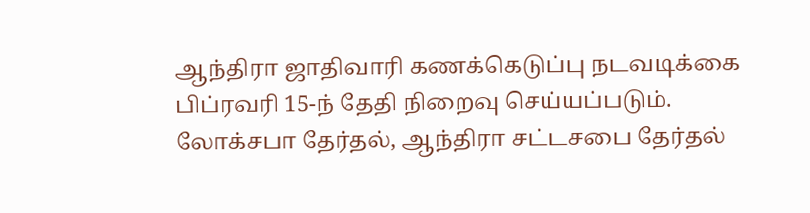ஆந்திரா ஜாதிவாரி கணக்கெடுப்பு நடவடிக்கை பிப்ரவரி 15-ந் தேதி நிறைவு செய்யப்படும். லோக்சபா தேர்தல், ஆந்திரா சட்டசபை தேர்தல்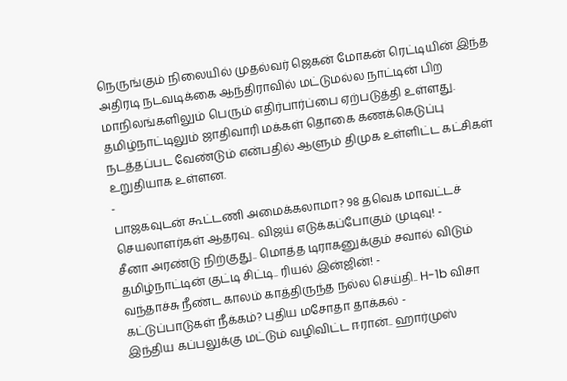நெருங்கும் நிலையில் முதல்வர் ஜெகன் மோகன் ரெட்டியின் இந்த அதிரடி நடவடிக்கை ஆந்திராவில் மட்டுமல்ல நாட்டின் பிற மாநிலங்களிலும் பெரும் எதிர்பார்ப்பை ஏற்படுத்தி உள்ளது. தமிழ்நாட்டிலும் ஜாதிவாரி மக்கள் தொகை கணக்கெடுப்பு நடத்தப்பட வேண்டும் என்பதில் ஆளும் திமுக உள்ளிட்ட கட்சிகள் உறுதியாக உள்ளன.
-
பாஜகவுடன் கூட்டணி அமைக்கலாமா? 98 தவெக மாவட்டச் செயலாளர்கள் ஆதரவு.. விஜய் எடுக்கப்போகும் முடிவு! -
சீனா அரண்டு நிற்குது.. மொத்த டிராகனுக்கும் சவால் விடும் தமிழ்நாட்டின் குட்டி சிட்டி.. ரியல் இன்ஜின்! -
வந்தாச்சு நீண்ட காலம் காத்திருந்த நல்ல செய்தி.. H-1b விசா கட்டுப்பாடுகள் நீக்கம்? புதிய மசோதா தாக்கல் -
இந்திய கப்பலுக்கு மட்டும் வழிவிட்ட ஈரான்.. ஹார்முஸ்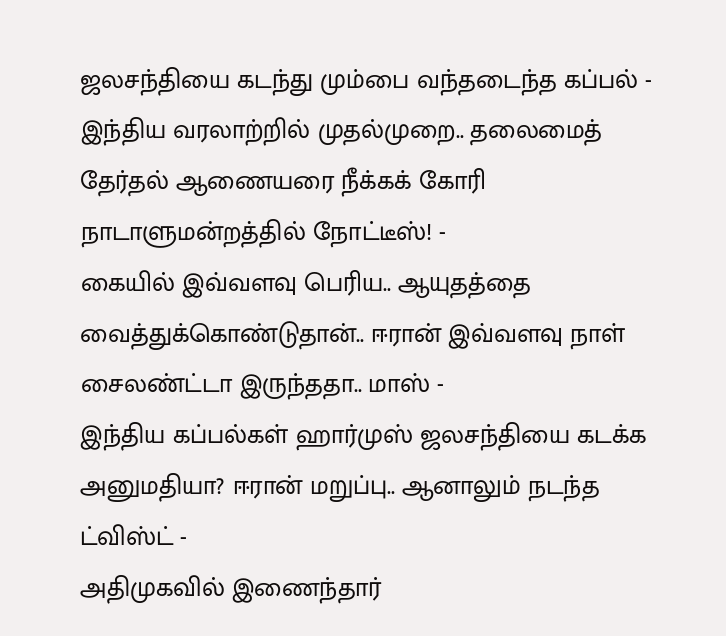ஜலசந்தியை கடந்து மும்பை வந்தடைந்த கப்பல் -
இந்திய வரலாற்றில் முதல்முறை.. தலைமைத் தேர்தல் ஆணையரை நீக்கக் கோரி நாடாளுமன்றத்தில் நோட்டீஸ்! -
கையில் இவ்வளவு பெரிய.. ஆயுதத்தை வைத்துக்கொண்டுதான்.. ஈரான் இவ்வளவு நாள் சைலண்ட்டா இருந்ததா.. மாஸ் -
இந்திய கப்பல்கள் ஹார்முஸ் ஜலசந்தியை கடக்க அனுமதியா? ஈரான் மறுப்பு.. ஆனாலும் நடந்த ட்விஸ்ட் -
அதிமுகவில் இணைந்தார்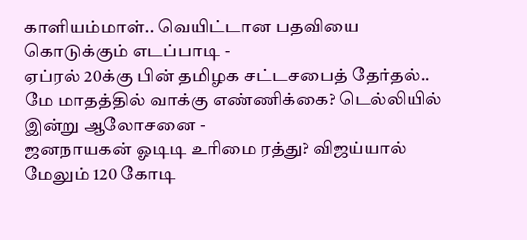காளியம்மாள்.. வெயிட்டான பதவியை கொடுக்கும் எடப்பாடி -
ஏப்ரல் 20க்கு பின் தமிழக சட்டசபைத் தேர்தல்.. மே மாதத்தில் வாக்கு எண்ணிக்கை? டெல்லியில் இன்று ஆலோசனை -
ஜனநாயகன் ஓடிடி உரிமை ரத்து? விஜய்யால் மேலும் 120 கோடி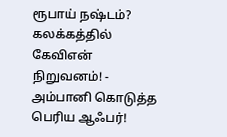ரூபாய் நஷ்டம்? கலக்கத்தில் கேவிஎன் நிறுவனம்! -
அம்பானி கொடுத்த பெரிய ஆஃபர்!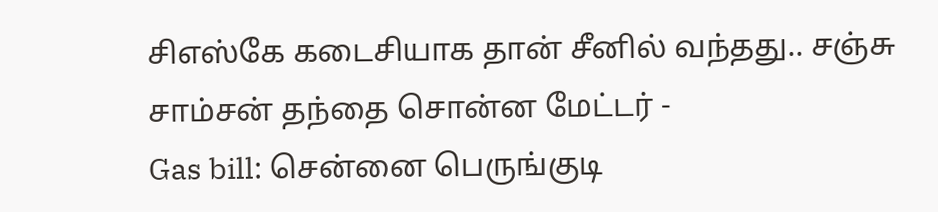சிஎஸ்கே கடைசியாக தான் சீனில் வந்தது.. சஞ்சு சாம்சன் தந்தை சொன்ன மேட்டர் -
Gas bill: சென்னை பெருங்குடி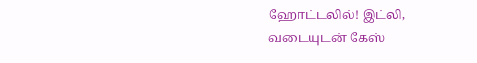ஹோட்டலில்! இட்லி, வடையுடன் கேஸ்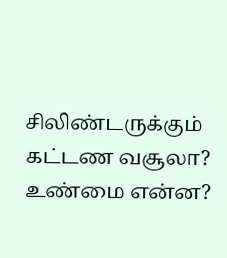சிலிண்டருக்கும் கட்டண வசூலா? உண்மை என்ன?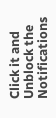Click it and Unblock the Notifications